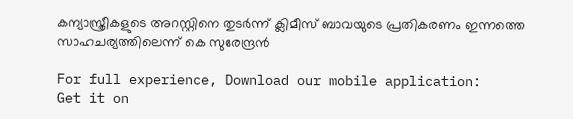കന്യാസ്ത്രീകളുടെ അറസ്റ്റിനെ തുടര്‍ന്ന് ക്ലിമീസ് ബാവയുടെ പ്രതികരണം ഇന്നത്തെ സാഹചര്യത്തിലെന്ന് കെ സുരേന്ദ്രന്‍

For full experience, Download our mobile application:
Get it on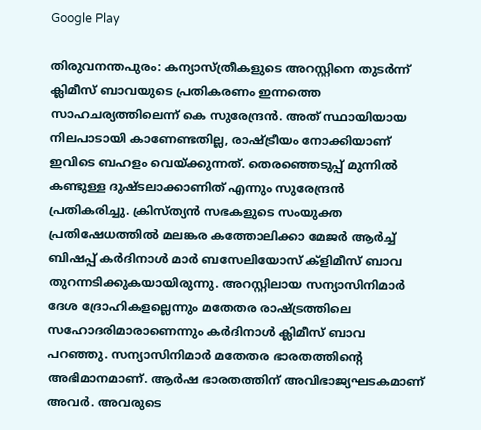Google Play

തിരുവനന്തപുരം: കന്യാസ്ത്രീകളുടെ അറസ്റ്റിനെ തുടര്‍ന്ന് ക്ലിമീസ് ബാവയുടെ പ്രതികരണം ഇന്നത്തെ സാഹചര്യത്തിലെന്ന് കെ സുരേന്ദ്രന്‍. അത് സ്ഥായിയായ നിലപാടായി കാണേണ്ടതില്ല, രാഷ്ട്രീയം നോക്കിയാണ് ഇവിടെ ബഹളം വെയ്ക്കുന്നത്. തെരഞ്ഞെടുപ്പ് മുന്നിൽ കണ്ടുള്ള ദുഷ്ടലാക്കാണിത് എന്നും സുരേന്ദ്രന്‍ പ്രതികരിച്ചു. ക്രിസ്ത്യൻ സഭകളുടെ സംയുക്ത പ്രതിഷേധത്തിൽ മലങ്കര കത്തോലിക്കാ മേജർ ആർച്ച് ബിഷപ്പ് കർദിനാൾ മാർ ബസേലിയോസ് ക്ളിമീസ് ബാവ തുറന്നടിക്കുകയായിരുന്നു. അറസ്റ്റിലായ സന്യാസിനിമാര്‍ ദേശ ദ്രോഹികളല്ലെന്നും മതേതര രാഷ്ട്രത്തിലെ സഹോദരിമാരാണെന്നും കര്‍ദിനാള്‍ ക്ലിമീസ് ബാവ പറഞ്ഞു. സന്യാസിനിമാർ മതേതര ഭാരതത്തിന്‍റെ അഭിമാനമാണ്. ആർഷ ഭാരതത്തിന് അവിഭാജ്യഘടകമാണ് അവർ. അവരുടെ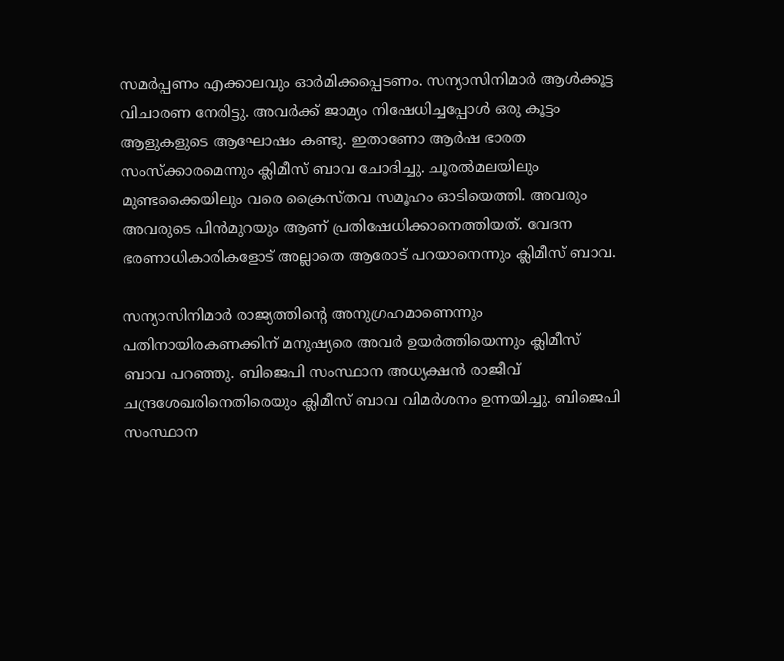സമർപ്പണം എക്കാലവും ഓർമിക്കപ്പെടണം. സന്യാസിനിമാർ ആൾക്കൂട്ട വിചാരണ നേരിട്ടു. അവര്‍ക്ക് ജാമ്യം നിഷേധിച്ചപ്പോൾ ഒരു കൂട്ടം ആളുകളുടെ ആഘോഷം കണ്ടു. ഇതാണോ ആർഷ ഭാരത സംസ്ക്കാരമെന്നും ക്ലിമീസ് ബാവ ചോദിച്ചു. ചൂരൽമലയിലും മുണ്ടക്കൈയിലും വരെ ക്രൈസ്തവ സമൂഹം ഓടിയെത്തി. അവരും അവരുടെ പിൻമുറയും ആണ് പ്രതിഷേധിക്കാനെത്തിയത്. വേദന ഭരണാധികാരികളോട് അല്ലാതെ ആരോട് പറയാനെന്നും ക്ലിമീസ് ബാവ.

സന്യാസിനിമാര്‍ രാജ്യത്തിന്‍റെ അനുഗ്രഹമാണെന്നും പതിനായിരകണക്കിന് മനുഷ്യരെ അവര്‍ ഉയര്‍ത്തിയെന്നും ക്ലിമീസ് ബാവ പറഞ്ഞു. ബിജെപി സംസ്ഥാന അധ്യക്ഷൻ രാജീവ് ചന്ദ്രശേഖരിനെതിരെയും ക്ലിമീസ് ബാവ വിമര്‍ശനം ഉന്നയിച്ചു. ബിജെപി സംസ്ഥാന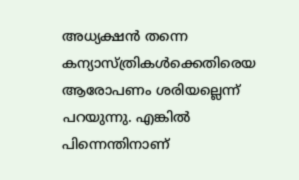അധ്യക്ഷൻ തന്നെ കന്യാസ്ത്രികൾക്കെതിരെയ ആരോപണം ശരിയല്ലെന്ന് പറയുന്നു. എങ്കിൽ പിന്നെന്തിനാണ്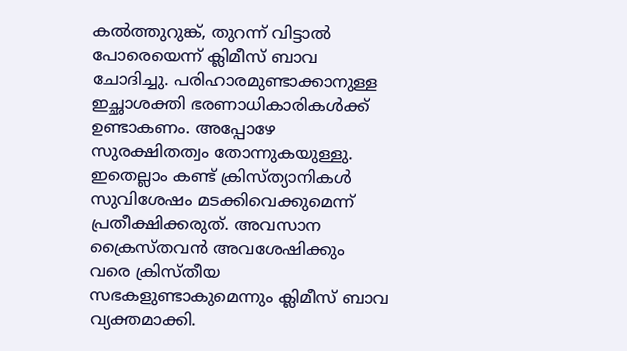കൽത്തുറുങ്ക്, തുറന്ന് വിട്ടാൽ പോരെയെന്ന് ക്ലിമീസ് ബാവ ചോദിച്ചു. പരിഹാരമുണ്ടാക്കാനുള്ള ഇച്ഛാശക്തി ഭരണാധികാരികൾക്ക് ഉണ്ടാകണം. അപ്പോഴേ സുരക്ഷിതത്വം തോന്നുകയുള്ളു. ഇതെല്ലാം കണ്ട് ക്രിസ്ത്യാനികള്‍ സുവിശേഷം മടക്കിവെക്കുമെന്ന് പ്രതീക്ഷിക്കരുത്. അവസാന ക്രൈസ്തവൻ അവശേഷിക്കും വരെ ക്രിസ്തീയ സഭകളുണ്ടാകുമെന്നും ക്ലിമീസ് ബാവ വ്യക്തമാക്കി.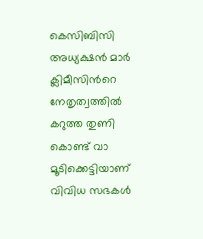കെസിബിസി അധ്യക്ഷൻ മാർ ക്ലിമീസിന്‍റെ നേതൃത്വത്തിൽ കറുത്ത തുണി കൊണ്ട് വാ മൂടിക്കെട്ടിയാണ് വിവിധ സഭകള്‍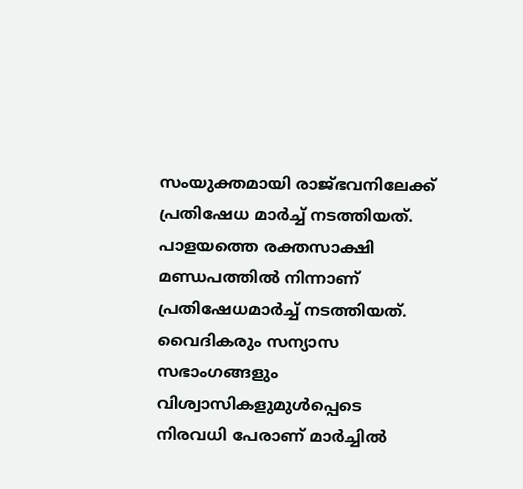സംയുക്തമായി രാജ്ഭവനിലേക്ക് പ്രതിഷേധ മാര്‍ച്ച് നടത്തിയത്. പാളയത്തെ രക്തസാക്ഷി മണ്ഡപത്തില്‍ നിന്നാണ് പ്രതിഷേധമാര്‍ച്ച് നടത്തിയത്. വൈദികരും സന്യാസ സഭാംഗങ്ങളും വിശ്വാസികളുമുള്‍പ്പെടെ നിരവധി പേരാണ് മാര്‍ച്ചിൽ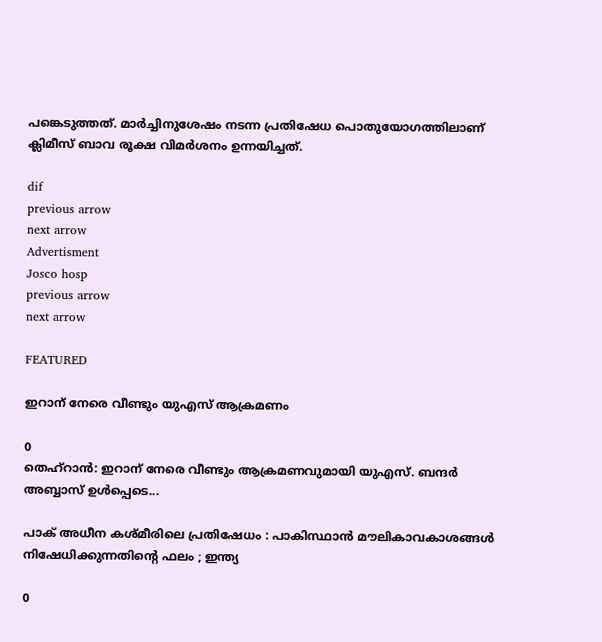പങ്കെടുത്തത്. മാര്‍ച്ചിനുശേഷം നടന്ന പ്രതിഷേധ പൊതുയോഗത്തിലാണ് ക്ലിമീസ് ബാവ രൂക്ഷ വിമര്‍ശനം ഉന്നയിച്ചത്.

dif
previous arrow
next arrow
Advertisment
Josco hosp
previous arrow
next arrow

FEATURED

ഇറാന് നേരെ വീണ്ടും യുഎസ് ആക്രമണം

0
തെഹ്റാൻ: ഇറാന് നേരെ വീണ്ടും ആക്രമണവുമായി യുഎസ്. ബന്ദർ അബ്ബാസ് ഉൾപ്പെടെ...

പാക് അധീന കശ്മീരിലെ പ്രതിഷേധം : പാകിസ്ഥാൻ മൗലികാവകാശങ്ങൾ നിഷേധിക്കുന്നതിന്റെ ഫലം ; ഇന്ത്യ

0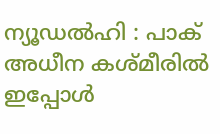ന്യൂഡൽഹി : പാക് അധീന കശ്മീരിൽ ഇപ്പോൾ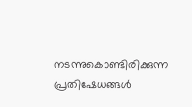നടന്നുകൊണ്ടിരിക്കുന്ന പ്രതിഷേധങ്ങൾ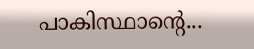പാകിസ്ഥാന്റെ...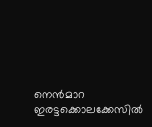നെൻമാറ ഇരട്ടക്കൊലക്കേസിൽ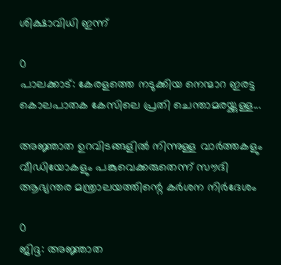ശിക്ഷാവിധി ഇന്ന്

0
പാലക്കാട്: കേരളത്തെ നടുക്കിയ നെന്മാറ ഇരട്ട കൊലപാതക കേസിലെ പ്രതി ചെന്താമരയ്ക്കുള്ള...

അജ്ഞാത ഉറവിടങ്ങളിൽ നിന്നുള്ള വാർത്തകളും വീഡിയോകളും പങ്കുവെക്കരുതെന്ന് സൗദി ആഭ്യന്തര മന്ത്രാലയത്തിന്റെ കർശന നിർദേശം

0
ജിദ്ദ: അജ്ഞാത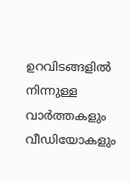ഉറവിടങ്ങളിൽ നിന്നുള്ള വാർത്തകളും വീഡിയോകളും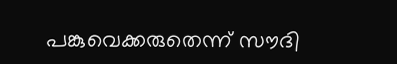പങ്കുവെക്കരുതെന്ന് സൗദി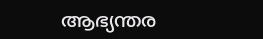ആഭ്യന്തര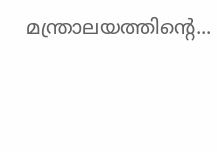മന്ത്രാലയത്തിന്റെ...